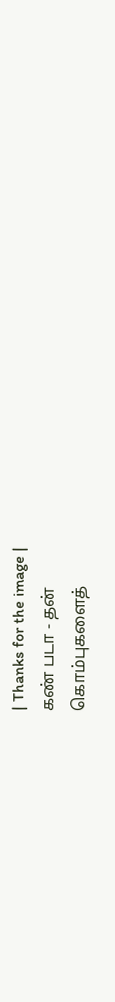| Thanks for the image |
கண் படா - தன்
கொம்புகளைத்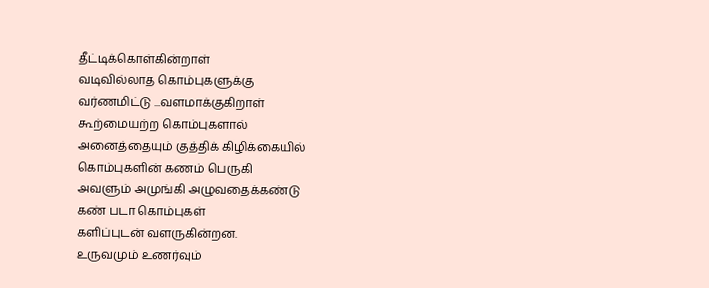தீட்டிக்கொள்கின்றாள்
வடிவில்லாத கொம்புகளுக்கு
வர்ணமிட்டு ...வளமாக்குகிறாள்
கூற்மையற்ற கொம்புகளால்
அனைத்தையும் குத்திக் கிழிக்கையில்
கொம்புகளின் கணம் பெருகி
அவளும் அமுங்கி அழுவதைக்கண்டு
கண் படா கொம்புகள்
களிப்புடன் வளருகின்றன.
உருவமும் உணர்வும்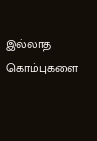இல்லாத கொம்புகளை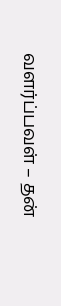வளர்ப்பவள் – தன்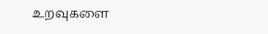உறவுகளை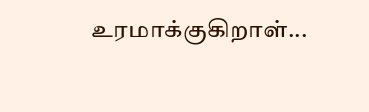உரமாக்குகிறாள்...